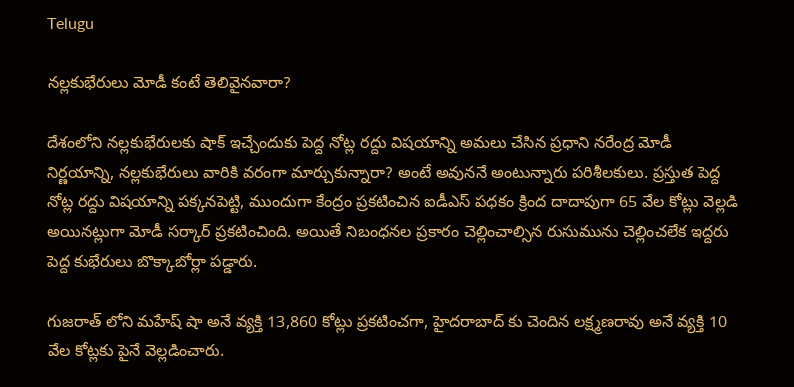Telugu

నల్లకుభేరులు మోడీ కంటే తెలివైనవారా?

దేశంలోని నల్లకుభేరులకు షాక్ ఇచ్చేందుకు పెద్ద నోట్ల రద్దు విషయాన్ని అమలు చేసిన ప్రధాని నరేంద్ర మోడీ నిర్ణయాన్ని, నల్లకుభేరులు వారికి వరంగా మార్చుకున్నారా? అంటే అవుననే అంటున్నారు పరిశీలకులు. ప్రస్తుత పెద్ద నోట్ల రద్దు విషయాన్ని పక్కనపెట్టి, ముందుగా కేంద్రం ప్రకటించిన ఐడీఎస్ పధకం క్రింద దాదాపుగా 65 వేల కోట్లు వెల్లడి అయినట్లుగా మోడీ సర్కార్ ప్రకటించింది. అయితే నిబంధనల ప్రకారం చెల్లించాల్సిన రుసుమును చెల్లించలేక ఇద్దరు పెద్ద కుభేరులు బొక్కాబోర్లా పడ్డారు.

గుజరాత్ లోని మహేష్ షా అనే వ్యక్తి 13,860 కోట్లు ప్రకటించగా, హైదరాబాద్ కు చెందిన లక్ష్మణరావు అనే వ్యక్తి 10 వేల కోట్లకు పైనే వెల్లడించారు.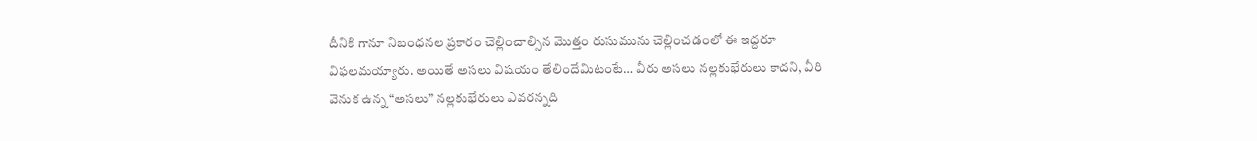దీనికి గానూ నిబంధనల ప్రకారం చెల్లించాల్సిన మొత్తం రుసుమును చెల్లించడంలో ఈ ఇద్దరూ విఫలమయ్యారు. అయితే అసలు విషయం తేలిందేమిటంటే… వీరు అసలు నల్లకుభేరులు కాదని, వీరి వెనుక ఉన్న “అసలు” నల్లకుభేరులు ఎవరన్నది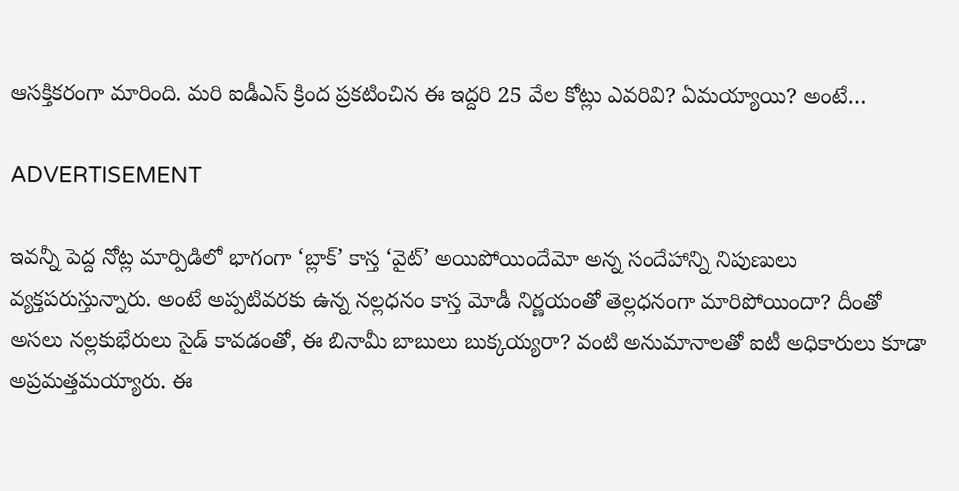ఆసక్తికరంగా మారింది. మరి ఐడీఎస్ క్రింద ప్రకటించిన ఈ ఇద్దరి 25 వేల కోట్లు ఎవరివి? ఏమయ్యాయి? అంటే…

ADVERTISEMENT

ఇవన్నీ పెద్ద నోట్ల మార్పిడిలో భాగంగా ‘బ్లాక్’ కాస్త ‘వైట్’ అయిపోయిందేమో అన్న సందేహాన్ని నిపుణులు వ్యక్తపరుస్తున్నారు. అంటే అప్పటివరకు ఉన్న నల్లధనం కాస్త మోడీ నిర్ణయంతో తెల్లధనంగా మారిపోయిందా? దీంతో అసలు నల్లకుభేరులు సైడ్ కావడంతో, ఈ బినామీ బాబులు బుక్కయ్యరా? వంటి అనుమానాలతో ఐటీ అధికారులు కూడా అప్రమత్తమయ్యారు. ఈ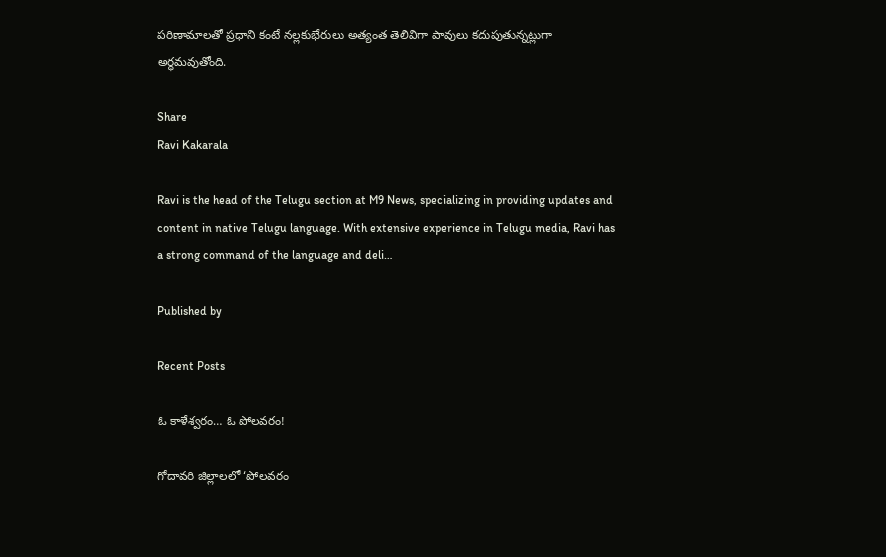పరిణామాలతో ప్రధాని కంటే నల్లకుభేరులు అత్యంత తెలివిగా పావులు కదుపుతున్నట్లుగా అర్ధమవుతోంది.

Share
Ravi Kakarala

Ravi is the head of the Telugu section at M9 News, specializing in providing updates and content in native Telugu language. With extensive experience in Telugu media, Ravi has a strong command of the language and deli…

Published by

Recent Posts

ఓ కాళేశ్వరం… ఓ పోలవరం!

గోదావరి జిల్లాలలో ‘పోలవరం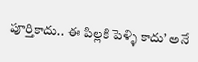పూర్తికాదు.. ఈ పిల్లకి పెళ్ళి కాదు’ అనే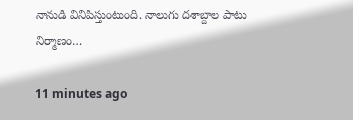నానుడి వినిపిస్తుంటుంది. నాలుగు దశాబ్దాల పాటు నిర్మాణం…

11 minutes ago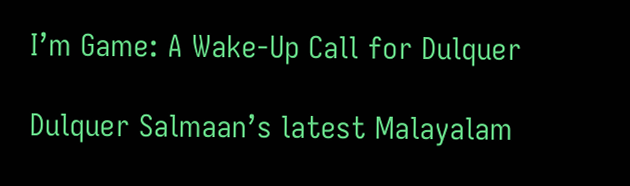I’m Game: A Wake-Up Call for Dulquer

Dulquer Salmaan’s latest Malayalam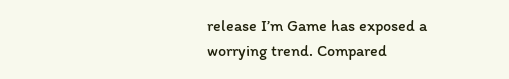release I’m Game has exposed a worrying trend. Compared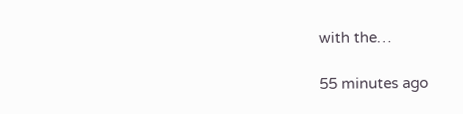with the…

55 minutes ago